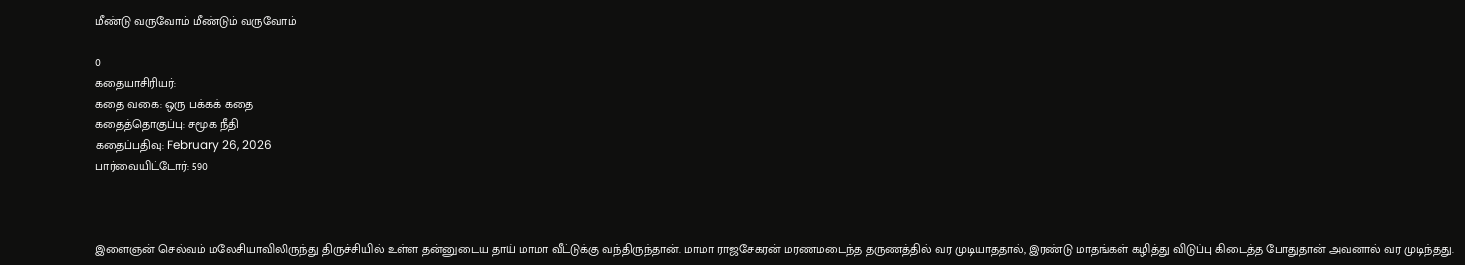மீண்டு வருவோம் மீண்டும் வருவோம்

0
கதையாசிரியர்:
கதை வகை: ஒரு பக்கக் கதை
கதைத்தொகுப்பு: சமூக நீதி
கதைப்பதிவு: February 26, 2026
பார்வையிட்டோர்: 590



இளைஞன் செல்வம் மலேசியாவிலிருந்து திருச்சியில் உள்ள தன்னுடைய தாய் மாமா வீட்டுக்கு வந்திருந்தான். மாமா ராஜசேகரன் மரணமடைந்த தருணத்தில் வர முடியாததால், இரண்டு மாதங்கள் கழித்து விடுப்பு கிடைத்த போதுதான் அவனால் வர முடிந்தது.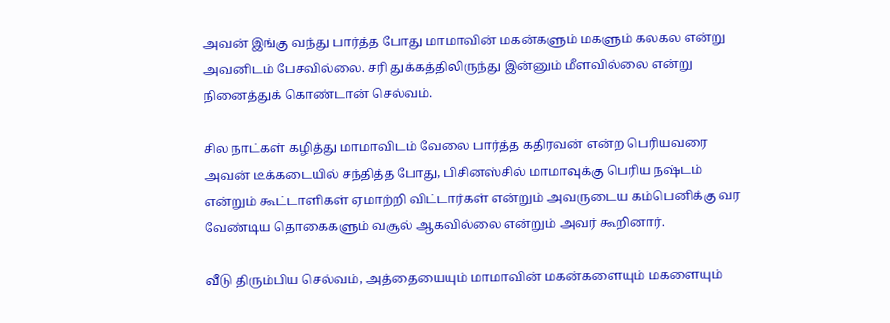அவன் இங்கு வந்து பார்த்த போது மாமாவின் மகன்களும் மகளும் கலகல என்று அவனிடம் பேசவில்லை. சரி துக்கத்திலிருந்து இன்னும் மீளவில்லை என்று நினைத்துக் கொண்டான் செல்வம்.

சில நாட்கள் கழித்து மாமாவிடம் வேலை பார்த்த கதிரவன் என்ற பெரியவரை அவன் டீக்கடையில் சந்தித்த போது, பிசினஸ்சில் மாமாவுக்கு பெரிய நஷ்டம் என்றும் கூட்டாளிகள் ஏமாற்றி விட்டார்கள் என்றும் அவருடைய கம்பெனிக்கு வர வேண்டிய தொகைகளும் வசூல் ஆகவில்லை என்றும் அவர் கூறினார்.

வீடு திரும்பிய செல்வம், அத்தையையும் மாமாவின் மகன்களையும் மகளையும்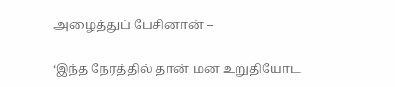அழைத்துப் பேசினான் –

‘இந்த நேரத்தில் தான் மன உறுதியோட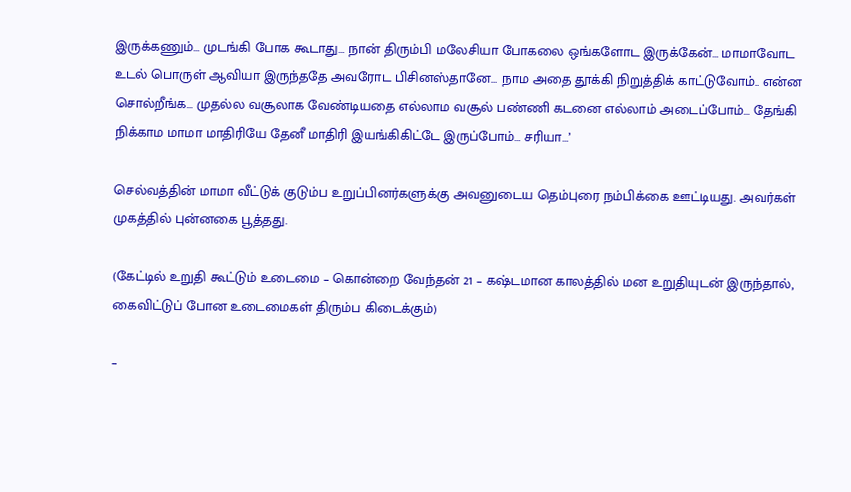இருக்கணும்… முடங்கி போக கூடாது… நான் திரும்பி மலேசியா போகலை ஒங்களோட இருக்கேன்… மாமாவோட உடல் பொருள் ஆவியா இருந்ததே அவரோட பிசினஸ்தானே… நாம அதை தூக்கி நிறுத்திக் காட்டுவோம்.. என்ன சொல்றீங்க… முதல்ல வசூலாக வேண்டியதை எல்லாம வசூல் பண்ணி கடனை எல்லாம் அடைப்போம்… தேங்கி நிக்காம மாமா மாதிரியே தேனீ மாதிரி இயங்கிகிட்டே இருப்போம்… சரியா…’

செல்வத்தின் மாமா வீட்டுக் குடும்ப உறுப்பினர்களுக்கு அவனுடைய தெம்புரை நம்பிக்கை ஊட்டியது. அவர்கள் முகத்தில் புன்னகை பூத்தது.

(கேட்டில் உறுதி கூட்டும் உடைமை – கொன்றை வேந்தன் 21 – கஷ்டமான காலத்தில் மன உறுதியுடன் இருந்தால், கைவிட்டுப் போன உடைமைகள் திரும்ப கிடைக்கும்)

–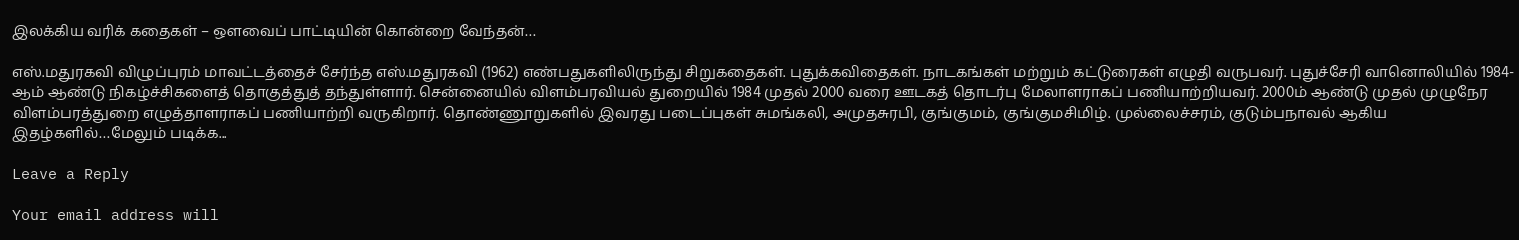இலக்கிய வரிக் கதைகள் – ஔவைப் பாட்டியின் கொன்றை வேந்தன்…

எஸ்.மதுரகவி விழுப்புரம் மாவட்டத்தைச் சேர்ந்த எஸ்.மதுரகவி (1962) எண்பதுகளிலிருந்து சிறுகதைகள். புதுக்கவிதைகள். நாடகங்கள் மற்றும் கட்டுரைகள் எழுதி வருபவர். புதுச்சேரி வானொலியில் 1984-ஆம் ஆண்டு நிகழ்ச்சிகளைத் தொகுத்துத் தந்துள்ளார். சென்னையில் விளம்பரவியல் துறையில் 1984 முதல் 2000 வரை ஊடகத் தொடர்பு மேலாளராகப் பணியாற்றியவர். 2000ம் ஆண்டு முதல் முழுநேர விளம்பரத்துறை எழுத்தாளராகப் பணியாற்றி வருகிறார். தொண்ணூறுகளில் இவரது படைப்புகள் சுமங்கலி, அமுதசுரபி, குங்குமம், குங்குமசிமிழ். முல்லைச்சரம், குடும்பநாவல் ஆகிய இதழ்களில்…மேலும் படிக்க...

Leave a Reply

Your email address will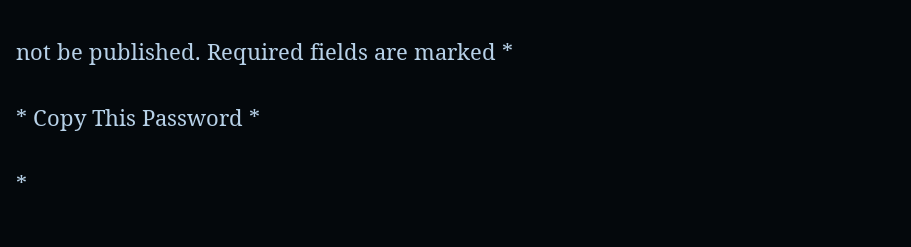not be published. Required fields are marked *

* Copy This Password *

*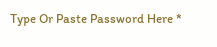Type Or Paste Password Here *